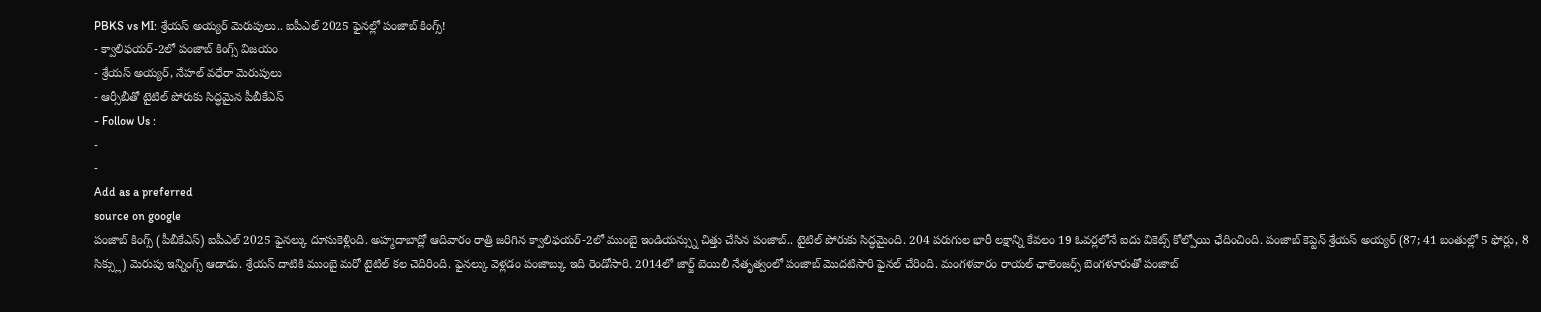PBKS vs MI: శ్రేయస్ అయ్యర్ మెరుపులు.. ఐపీఎల్ 2025 ఫైనల్లో పంజాబ్ కింగ్స్!
- క్వాలిఫయర్-2లో పంజాబ్ కింగ్స్ విజయం
- శ్రేయస్ అయ్యర్, నేహల్ వధేరా మెరుపులు
- ఆర్సీబీతో టైటిల్ పోరుకు సిద్ధమైన పీబీకేఎస్
- Follow Us :
-
-
Add as a preferred
source on google
పంజాబ్ కింగ్స్ (పీబీకేఎస్) ఐపీఎల్ 2025 ఫైనల్కు దూసుకెళ్లింది. అహ్మదాబాద్లో ఆదివారం రాత్రి జరిగిన క్వాలిఫయర్-2లో ముంబై ఇండియన్స్ను చిత్తు చేసిన పంజాబ్.. టైటిల్ పోరుకు సిద్ధమైంది. 204 పరుగుల భారీ లక్షాన్ని కేవలం 19 ఓవర్లలోనే ఐదు వికెట్స్ కోల్పోయి ఛేదించింది. పంజాబ్ కెప్టెన్ శ్రేయస్ అయ్యర్ (87; 41 బంతుల్లో 5 ఫోర్లు, 8 సిక్స్లు) మెరుపు ఇన్నింగ్స్ ఆడాడు. శ్రేయస్ దాటికి ముంబై మరో టైటిల్ కల చెదిరింది. ఫైనల్కు వెళ్లడం పంజాబ్కు ఇది రెండోసారి. 2014లో జార్జ్ బెయిలీ నేతృత్వంలో పంజాబ్ మొదటిసారి ఫైనల్ చేరింది. మంగళవారం రాయల్ ఛాలెంజర్స్ బెంగళూరుతో పంజాబ్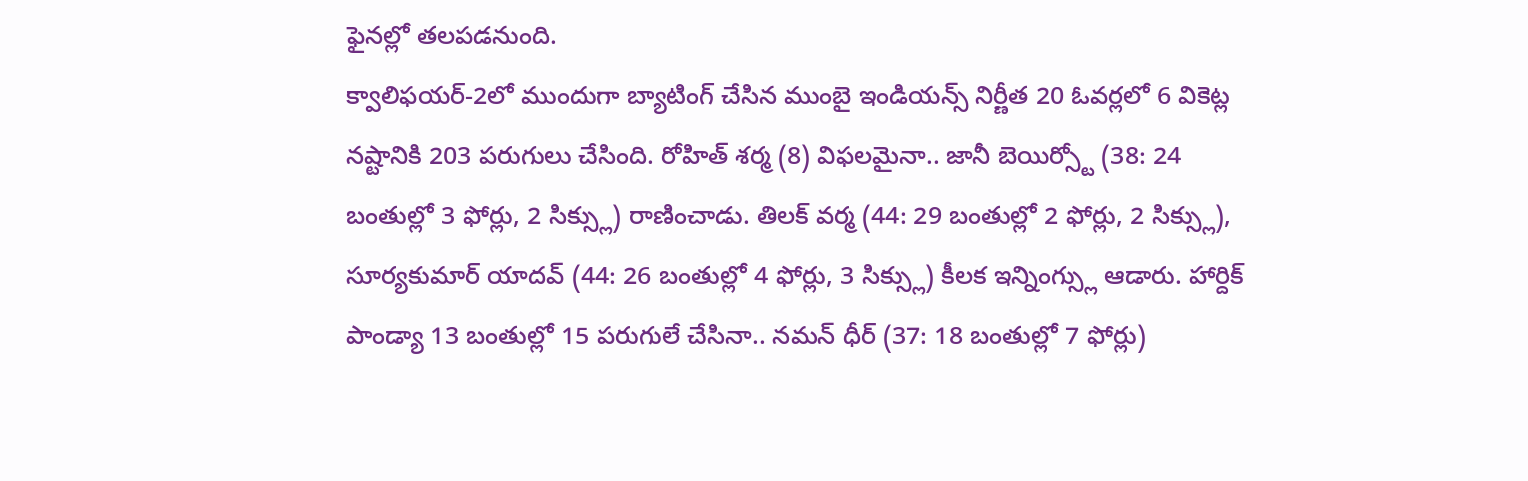ఫైనల్లో తలపడనుంది.
క్వాలిఫయర్-2లో ముందుగా బ్యాటింగ్ చేసిన ముంబై ఇండియన్స్ నిర్ణీత 20 ఓవర్లలో 6 వికెట్ల నష్టానికి 203 పరుగులు చేసింది. రోహిత్ శర్మ (8) విఫలమైనా.. జానీ బెయిర్స్టో (38: 24 బంతుల్లో 3 ఫోర్లు, 2 సిక్స్లు) రాణించాడు. తిలక్ వర్మ (44: 29 బంతుల్లో 2 ఫోర్లు, 2 సిక్స్లు), సూర్యకుమార్ యాదవ్ (44: 26 బంతుల్లో 4 ఫోర్లు, 3 సిక్స్లు) కీలక ఇన్నింగ్స్లు ఆడారు. హార్దిక్ పాండ్యా 13 బంతుల్లో 15 పరుగులే చేసినా.. నమన్ ధీర్ (37: 18 బంతుల్లో 7 ఫోర్లు)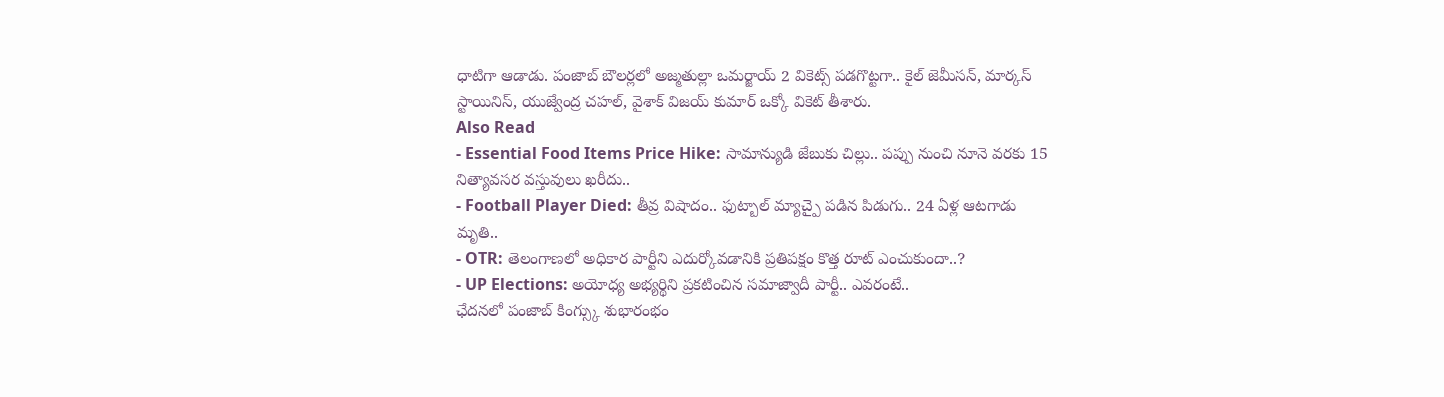ధాటిగా ఆడాడు. పంజాబ్ బౌలర్లలో అజ్మతుల్లా ఒమర్జాయ్ 2 వికెట్స్ పడగొట్టగా.. కైల్ జెమీసన్, మార్కస్ స్టాయినిస్, యుజ్వేంద్ర చహల్, వైశాక్ విజయ్ కుమార్ ఒక్కో వికెట్ తీశారు.
Also Read
- Essential Food Items Price Hike: సామాన్యుడి జేబుకు చిల్లు.. పప్పు నుంచి నూనె వరకు 15 నిత్యావసర వస్తువులు ఖరీదు..
- Football Player Died: తీవ్ర విషాదం.. ఫుట్బాల్ మ్యాచ్పై పడిన పిడుగు.. 24 ఏళ్ల ఆటగాడు మృతి..
- OTR: తెలంగాణలో అధికార పార్టీని ఎదుర్కోవడానికి ప్రతిపక్షం కొత్త రూట్ ఎంచుకుందా..?
- UP Elections: అయోధ్య అభ్యర్థిని ప్రకటించిన సమాజ్వాదీ పార్టీ.. ఎవరంటే..
ఛేదనలో పంజాబ్ కింగ్స్కు శుభారంభం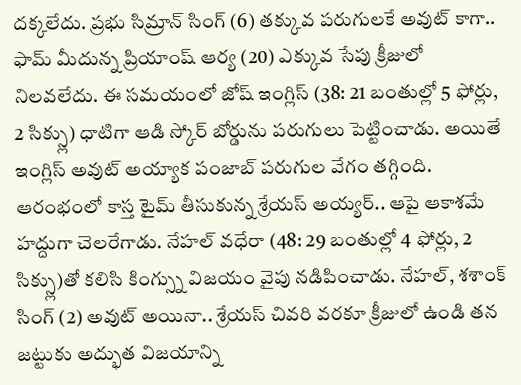దక్కలేదు. ప్రభు సిమ్రాన్ సింగ్ (6) తక్కువ పరుగులకే అవుట్ కాగా.. ఫామ్ మీదున్న ప్రియాంష్ ఆర్య (20) ఎక్కువ సేపు క్రీజులో నిలవలేదు. ఈ సమయంలో జోష్ ఇంగ్లిస్ (38: 21 బంతుల్లో 5 ఫోర్లు, 2 సిక్స్లు) ధాటిగా ఆడి స్కోర్ బోర్డును పరుగులు పెట్టించాడు. అయితే ఇంగ్లిస్ అవుట్ అయ్యాక పంజాబ్ పరుగుల వేగం తగ్గింది. ఆరంభంలో కాస్త టైమ్ తీసుకున్న శ్రేయస్ అయ్యర్.. ఆపై ఆకాశమే హద్దుగా చెలరేగాడు. నేహల్ వధేరా (48: 29 బంతుల్లో 4 ఫోర్లు, 2 సిక్స్లు)తో కలిసి కింగ్స్ను విజయం వైపు నడిపించాడు. నేహల్, శశాంక్ సింగ్ (2) అవుట్ అయినా.. శ్రేయస్ చివరి వరకూ క్రీజులో ఉండి తన జట్టుకు అద్భుత విజయాన్ని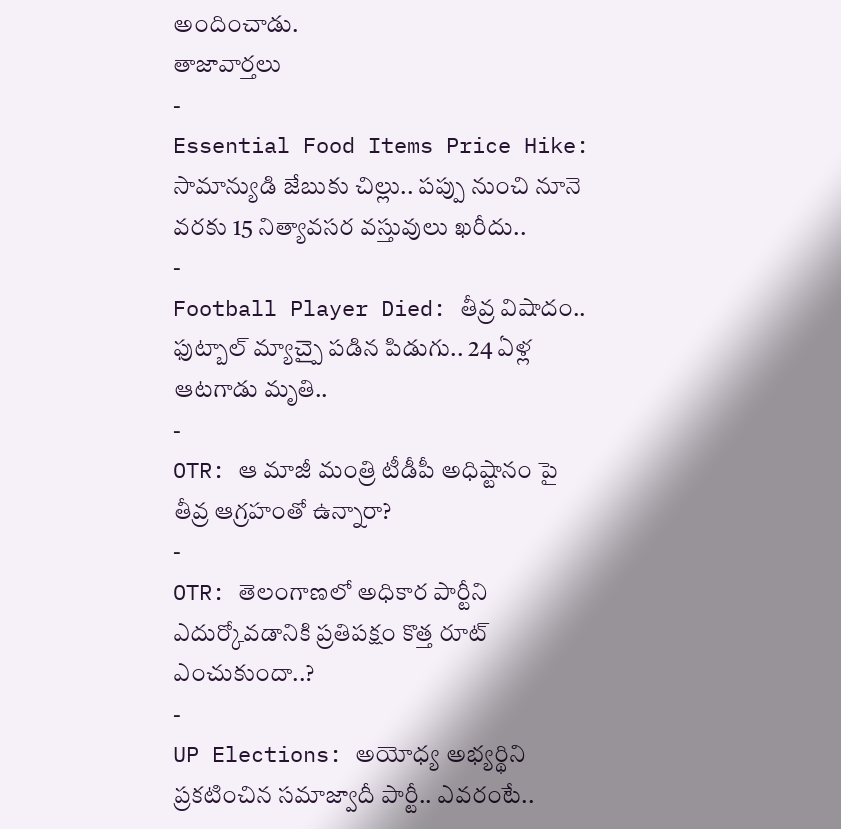అందించాడు.
తాజావార్తలు
-
Essential Food Items Price Hike: సామాన్యుడి జేబుకు చిల్లు.. పప్పు నుంచి నూనె వరకు 15 నిత్యావసర వస్తువులు ఖరీదు..
-
Football Player Died: తీవ్ర విషాదం.. ఫుట్బాల్ మ్యాచ్పై పడిన పిడుగు.. 24 ఏళ్ల ఆటగాడు మృతి..
-
OTR: ఆ మాజీ మంత్రి టీడీపీ అధిష్టానం పై తీవ్ర ఆగ్రహంతో ఉన్నారా?
-
OTR: తెలంగాణలో అధికార పార్టీని ఎదుర్కోవడానికి ప్రతిపక్షం కొత్త రూట్ ఎంచుకుందా..?
-
UP Elections: అయోధ్య అభ్యర్థిని ప్రకటించిన సమాజ్వాదీ పార్టీ.. ఎవరంటే..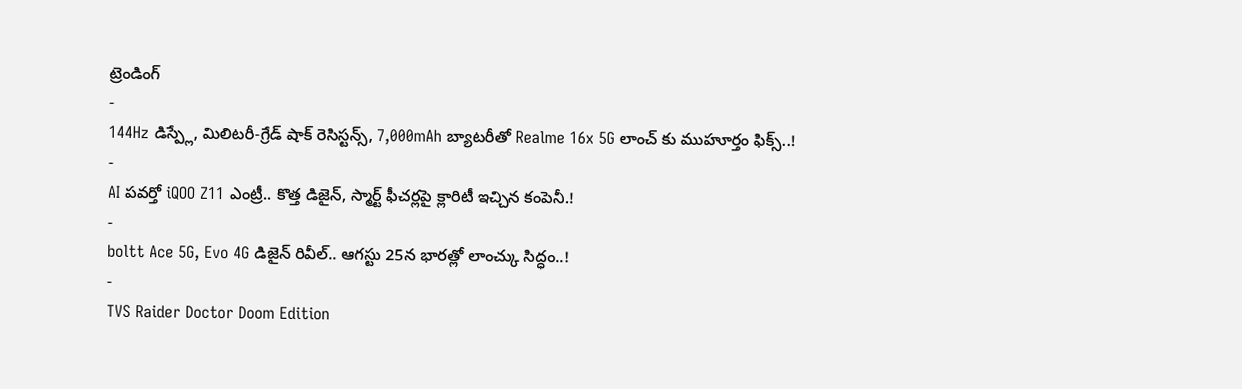ట్రెండింగ్
-
144Hz డిస్ప్లే, మిలిటరీ-గ్రేడ్ షాక్ రెసిస్టన్స్, 7,000mAh బ్యాటరీతో Realme 16x 5G లాంచ్ కు ముహూర్తం ఫిక్స్..!
-
AI పవర్తో iQOO Z11 ఎంట్రీ.. కొత్త డిజైన్, స్మార్ట్ ఫీచర్లపై క్లారిటీ ఇచ్చిన కంపెనీ.!
-
boltt Ace 5G, Evo 4G డిజైన్ రివీల్.. ఆగస్టు 25న భారత్లో లాంచ్కు సిద్ధం..!
-
TVS Raider Doctor Doom Edition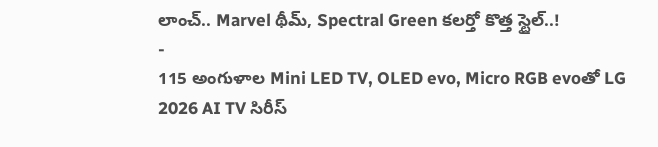లాంచ్.. Marvel థీమ్, Spectral Green కలర్తో కొత్త స్టైల్..!
-
115 అంగుళాల Mini LED TV, OLED evo, Micro RGB evoతో LG 2026 AI TV సిరీస్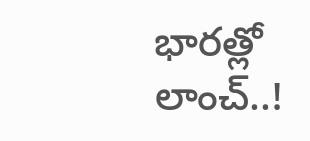భారత్లో లాంచ్..!